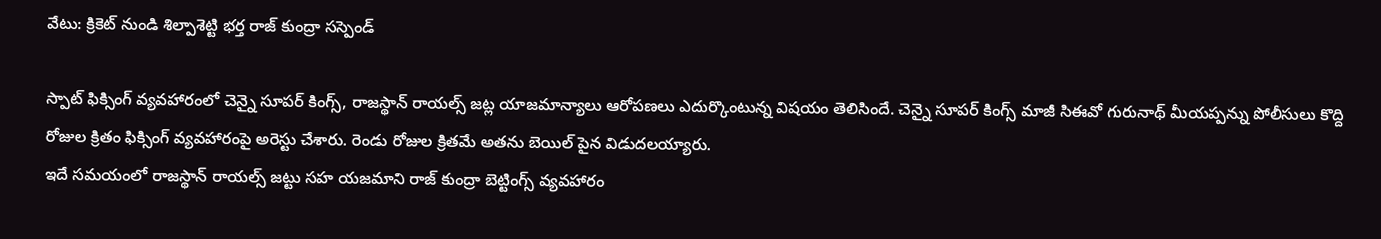వేటు: క్రికెట్ నుండి శిల్పాశెట్టి భర్త రాజ్ కుంద్రా సస్పెండ్

స్పాట్ ఫిక్సింగ్ వ్యవహారంలో చెన్నై సూపర్ కింగ్స్, రాజస్థాన్ రాయల్స్ జట్ల యాజమాన్యాలు ఆరోపణలు ఎదుర్కొంటున్న విషయం తెలిసిందే. చెన్నై సూపర్ కింగ్స్ మాజీ సిఈవో గురునాథ్ మీయప్పన్ను పోలీసులు కొద్ది రోజుల క్రితం ఫిక్సింగ్ వ్యవహారంపై అరెస్టు చేశారు. రెండు రోజుల క్రితమే అతను బెయిల్ పైన విడుదలయ్యారు.
ఇదే సమయంలో రాజస్థాన్ రాయల్స్ జట్టు సహ యజమాని రాజ్ కుంద్రా బెట్టింగ్స్ వ్యవహారం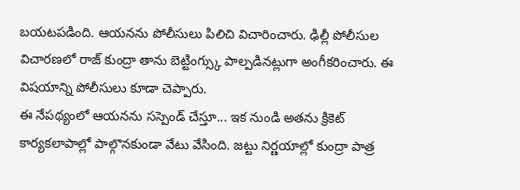బయటపడింది. ఆయనను పోలీసులు పిలిచి విచారించారు. ఢిల్లీ పోలీసుల విచారణలో రాజ్ కుంద్రా తాను బెట్టింగ్స్కు పాల్పడినట్లుగా అంగీకరించారు. ఈ విషయాన్ని పోలీసులు కూడా చెప్పారు.
ఈ నేపథ్యంలో ఆయనను సస్పెండ్ చేస్తూ... ఇక నుండి అతను క్రికెట్ కార్యకలాపాల్లో పాల్గొనకుండా వేటు వేసింది. జట్టు నిర్ణయాల్లో కుంద్రా పాత్ర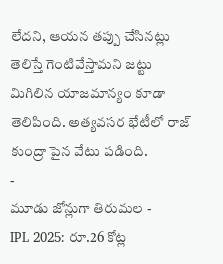లేదని, ఆయన తప్పు చేసినట్లు తెలిస్తే గెంటివేస్తామని జట్టు మిగిలిన యాజమాన్యం కూడా తెలిపింది. అత్యవసర భేటీలో రాజ్ కుంద్రా పైన వేటు పడింది.
-
మూడు జోన్లుగా తిరుమల -
IPL 2025: రూ.26 కోట్ల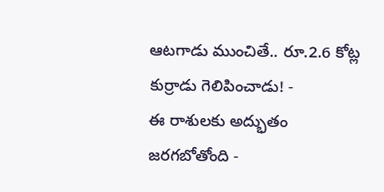ఆటగాడు ముంచితే.. రూ.2.6 కోట్ల కుర్రాడు గెలిపించాడు! -
ఈ రాశులకు అద్భుతం జరగబోతోంది -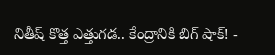నితీష్ కొత్త ఎత్తుగడ.. కేంద్రానికి బిగ్ షాక్! -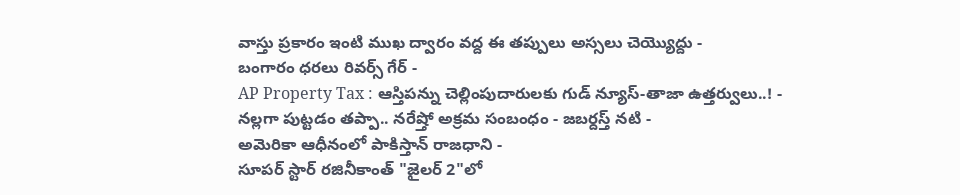వాస్తు ప్రకారం ఇంటి ముఖ ద్వారం వద్ద ఈ తప్పులు అస్సలు చెయ్యొద్దు -
బంగారం ధరలు రివర్స్ గేర్ -
AP Property Tax : ఆస్తిపన్ను చెల్లింపుదారులకు గుడ్ న్యూస్-తాజా ఉత్తర్వులు..! -
నల్లగా పుట్టడం తప్పా.. నరేష్తో అక్రమ సంబంధం - జబర్దస్త్ నటి -
అమెరికా ఆధీనంలో పాకిస్తాన్ రాజధాని -
సూపర్ స్టార్ రజినీకాంత్ "జైలర్ 2"లో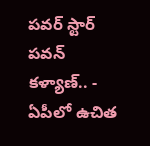పవర్ స్టార్ పవన్ కళ్యాణ్.. -
ఏపీలో ఉచిత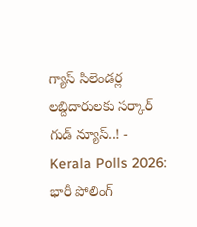గ్యాస్ సిలెండర్ల లబ్దిదారులకు సర్కార్ గుడ్ న్యూస్..! -
Kerala Polls 2026: భారీ పోలింగ్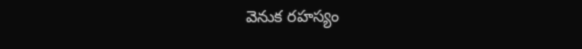వెనుక రహస్యం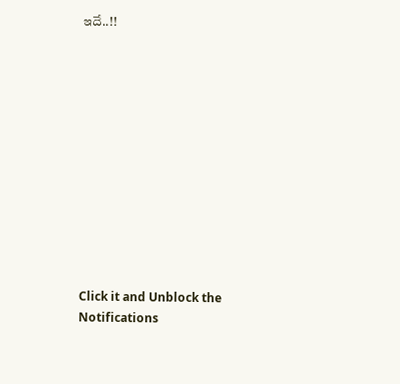ఇదే..!!












Click it and Unblock the Notifications